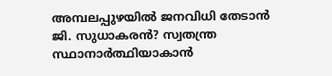അമ്പലപ്പുഴയിൽ ജനവിധി തേടാൻ ജി. സുധാകരൻ? സ്വതന്ത്ര സ്ഥാനാർത്ഥിയാകാൻ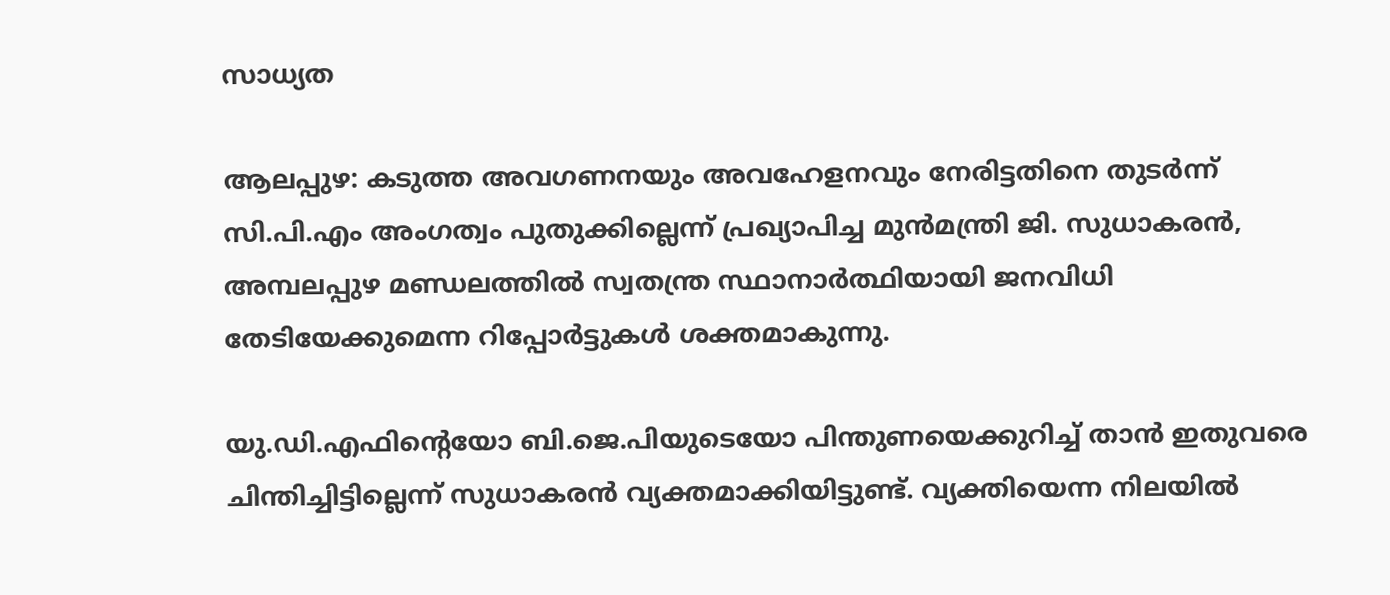സാധ്യത

ആലപ്പുഴ: കടുത്ത അവഗണനയും അവഹേളനവും നേരിട്ടതിനെ തുടർന്ന് സി.പി.എം അംഗത്വം പുതുക്കില്ലെന്ന് പ്രഖ്യാപിച്ച മുൻമന്ത്രി ജി. സുധാകരൻ, അമ്പലപ്പുഴ മണ്ഡലത്തിൽ സ്വതന്ത്ര സ്ഥാനാർത്ഥിയായി ജനവിധി തേടിയേക്കുമെന്ന റിപ്പോർട്ടുകൾ ശക്തമാകുന്നു.

യു.ഡി.എഫിന്റെയോ ബി.ജെ.പിയുടെയോ പിന്തുണയെക്കുറിച്ച് താൻ ഇതുവരെ ചിന്തിച്ചിട്ടില്ലെന്ന് സുധാകരൻ വ്യക്തമാക്കിയിട്ടുണ്ട്. വ്യക്തിയെന്ന നിലയിൽ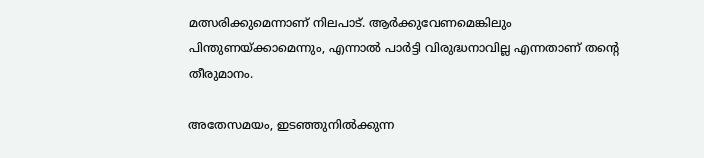മത്സരിക്കുമെന്നാണ് നിലപാട്. ആർക്കുവേണമെങ്കിലും പിന്തുണയ്ക്കാമെന്നും, എന്നാൽ പാർട്ടി വിരുദ്ധനാവില്ല എന്നതാണ് തന്റെ തീരുമാനം.

അതേസമയം, ഇടഞ്ഞുനിൽക്കുന്ന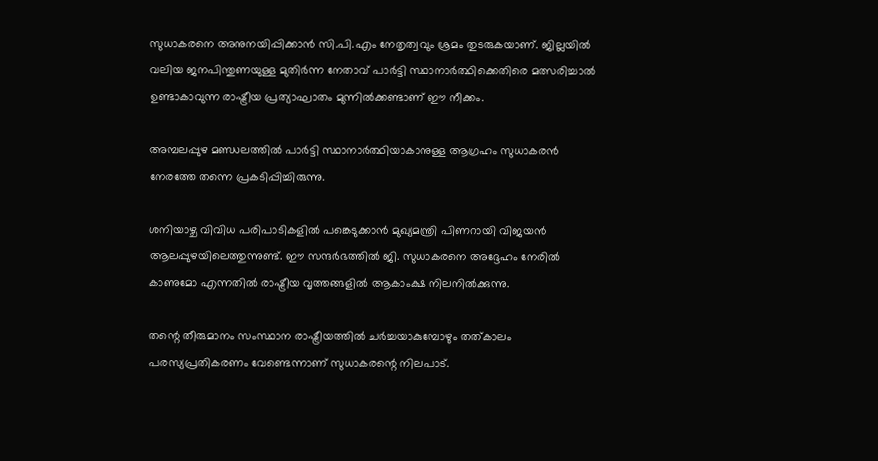സുധാകരനെ അനുനയിപ്പിക്കാൻ സി.പി.എം നേതൃത്വവും ശ്രമം തുടരുകയാണ്. ജില്ലയിൽ വലിയ ജനപിന്തുണയുള്ള മുതിർന്ന നേതാവ് പാർട്ടി സ്ഥാനാർത്ഥിക്കെതിരെ മത്സരിച്ചാൽ ഉണ്ടാകാവുന്ന രാഷ്ട്രീയ പ്രത്യാഘാതം മുന്നിൽക്കണ്ടാണ് ഈ നീക്കം.

അമ്പലപ്പുഴ മണ്ഡലത്തിൽ പാർട്ടി സ്ഥാനാർത്ഥിയാകാനുള്ള ആഗ്രഹം സുധാകരൻ നേരത്തേ തന്നെ പ്രകടിപ്പിച്ചിരുന്നു.

ശനിയാഴ്ച വിവിധ പരിപാടികളിൽ പങ്കെടുക്കാൻ മുഖ്യമന്ത്രി പിണറായി വിജയൻ ആലപ്പുഴയിലെത്തുന്നുണ്ട്. ഈ സന്ദർഭത്തിൽ ജി. സുധാകരനെ അദ്ദേഹം നേരിൽ കാണുമോ എന്നതിൽ രാഷ്ട്രീയ വൃത്തങ്ങളിൽ ആകാംക്ഷ നിലനിൽക്കുന്നു.

തന്റെ തീരുമാനം സംസ്ഥാന രാഷ്ട്രീയത്തിൽ ചർച്ചയാകുമ്പോഴും തത്കാലം പരസ്യപ്രതികരണം വേണ്ടെന്നാണ് സുധാകരന്റെ നിലപാട്.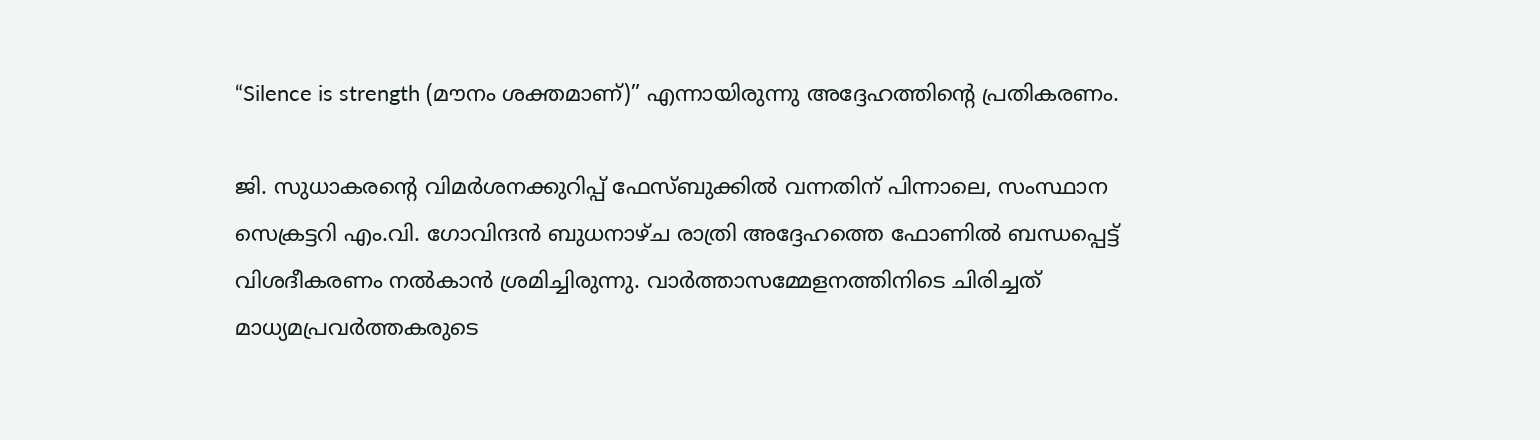“Silence is strength (മൗനം ശക്തമാണ്)” എന്നായിരുന്നു അദ്ദേഹത്തിന്റെ പ്രതികരണം.

ജി. സുധാകരന്റെ വിമർശനക്കുറിപ്പ് ഫേസ്ബുക്കിൽ വന്നതിന് പിന്നാലെ, സംസ്ഥാന സെക്രട്ടറി എം.വി. ഗോവിന്ദൻ ബുധനാഴ്ച രാത്രി അദ്ദേഹത്തെ ഫോണിൽ ബന്ധപ്പെട്ട് വിശദീകരണം നൽകാൻ ശ്രമിച്ചിരുന്നു. വാർത്താസമ്മേളനത്തിനിടെ ചിരിച്ചത് മാധ്യമപ്രവർത്തകരുടെ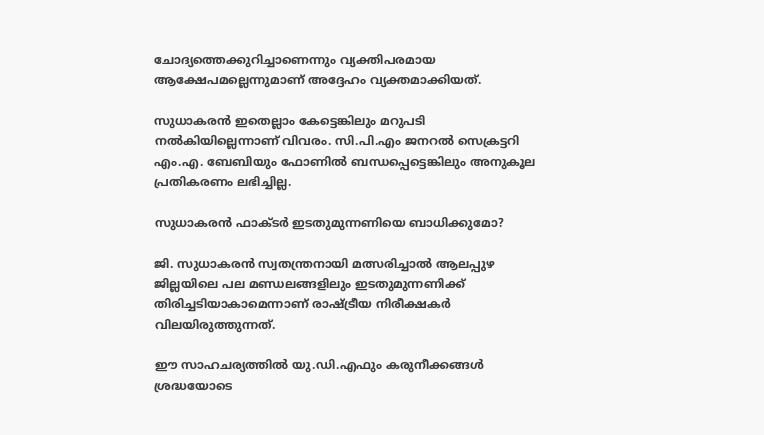ചോദ്യത്തെക്കുറിച്ചാണെന്നും വ്യക്തിപരമായ ആക്ഷേപമല്ലെന്നുമാണ് അദ്ദേഹം വ്യക്തമാക്കിയത്.

സുധാകരൻ ഇതെല്ലാം കേട്ടെങ്കിലും മറുപടി നൽകിയില്ലെന്നാണ് വിവരം. സി.പി.എം ജനറൽ സെക്രട്ടറി എം.എ. ബേബിയും ഫോണിൽ ബന്ധപ്പെട്ടെങ്കിലും അനുകൂല പ്രതികരണം ലഭിച്ചില്ല.

സുധാകരൻ ഫാക്ടർ ഇടതുമുന്നണിയെ ബാധിക്കുമോ?

ജി. സുധാകരൻ സ്വതന്ത്രനായി മത്സരിച്ചാൽ ആലപ്പുഴ ജില്ലയിലെ പല മണ്ഡലങ്ങളിലും ഇടതുമുന്നണിക്ക് തിരിച്ചടിയാകാമെന്നാണ് രാഷ്ട്രീയ നിരീക്ഷകർ വിലയിരുത്തുന്നത്.

ഈ സാഹചര്യത്തിൽ യു.ഡി.എഫും കരുനീക്കങ്ങൾ ശ്രദ്ധയോടെ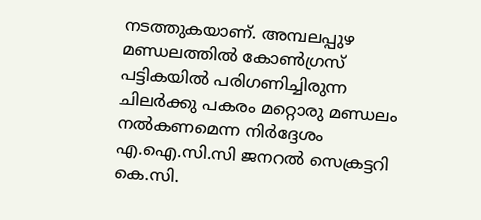നടത്തുകയാണ്. അമ്പലപ്പുഴ മണ്ഡലത്തിൽ കോൺഗ്രസ് പട്ടികയിൽ പരിഗണിച്ചിരുന്ന ചിലർക്കു പകരം മറ്റൊരു മണ്ഡലം നൽകണമെന്ന നിർദ്ദേശം എ.ഐ.സി.സി ജനറൽ സെക്രട്ടറി കെ.സി.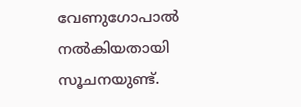വേണുഗോപാൽ നൽകിയതായി സൂചനയുണ്ട്.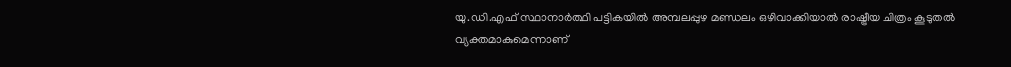യു.ഡി.എഫ് സ്ഥാനാർത്ഥി പട്ടികയിൽ അമ്പലപ്പുഴ മണ്ഡലം ഒഴിവാക്കിയാൽ രാഷ്ട്രീയ ചിത്രം കൂടുതൽ വ്യക്തമാകുമെന്നാണ്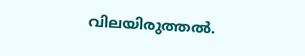വിലയിരുത്തൽ.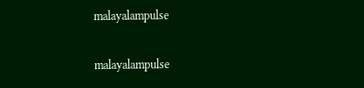malayalampulse

malayalampulse